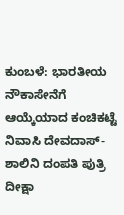ಕುಂಬಳೆ: ಭಾರತೀಯ ನೌಕಾಸೇನೆಗೆ ಆಯ್ಕೆಯಾದ ಕಂಚಿಕಟ್ಟೆ ನಿವಾಸಿ ದೇವದಾಸ್- ಶಾಲಿನಿ ದಂಪತಿ ಪುತ್ರಿ ದೀಕ್ಷಾ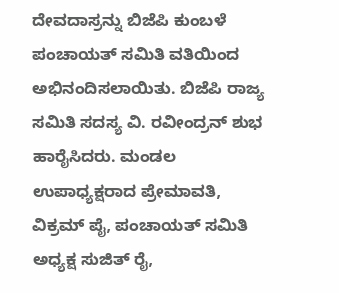ದೇವದಾಸ್ರನ್ನು ಬಿಜೆಪಿ ಕುಂಬಳೆ ಪಂಚಾಯತ್ ಸಮಿತಿ ವತಿಯಿಂದ ಅಭಿನಂದಿಸಲಾಯಿತು. ಬಿಜೆಪಿ ರಾಜ್ಯ ಸಮಿತಿ ಸದಸ್ಯ ವಿ. ರವೀಂದ್ರನ್ ಶುಭ ಹಾರೈಸಿದರು. ಮಂಡಲ ಉಪಾಧ್ಯಕ್ಷರಾದ ಪ್ರೇಮಾವತಿ, ವಿಕ್ರಮ್ ಪೈ, ಪಂಚಾಯತ್ ಸಮಿತಿ ಅಧ್ಯಕ್ಷ ಸುಜಿತ್ ರೈ,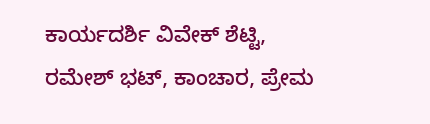ಕಾರ್ಯದರ್ಶಿ ವಿವೇಕ್ ಶೆಟ್ಟಿ, ರಮೇಶ್ ಭಟ್, ಕಾಂಚಾರ, ಪ್ರೇಮ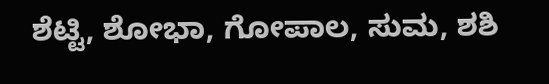ಶೆಟ್ಟಿ, ಶೋಭಾ, ಗೋಪಾಲ, ಸುಮ, ಶಶಿ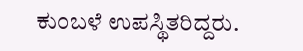ಕುಂಬಳೆ ಉಪಸ್ಥಿತರಿದ್ದರು.